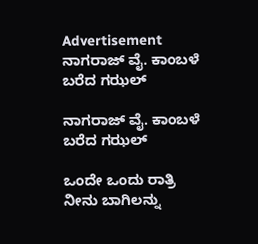Advertisement
ನಾಗರಾಜ್ ವೈ. ಕಾಂಬಳೆ ಬರೆದ ಗಝಲ್

ನಾಗರಾಜ್ ವೈ. ಕಾಂಬಳೆ ಬರೆದ ಗಝಲ್

ಒಂದೇ ಒಂದು ರಾತ್ರಿ ನೀನು ಬಾಗಿಲನ್ನು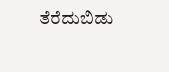ತೆರೆದುಬಿಡು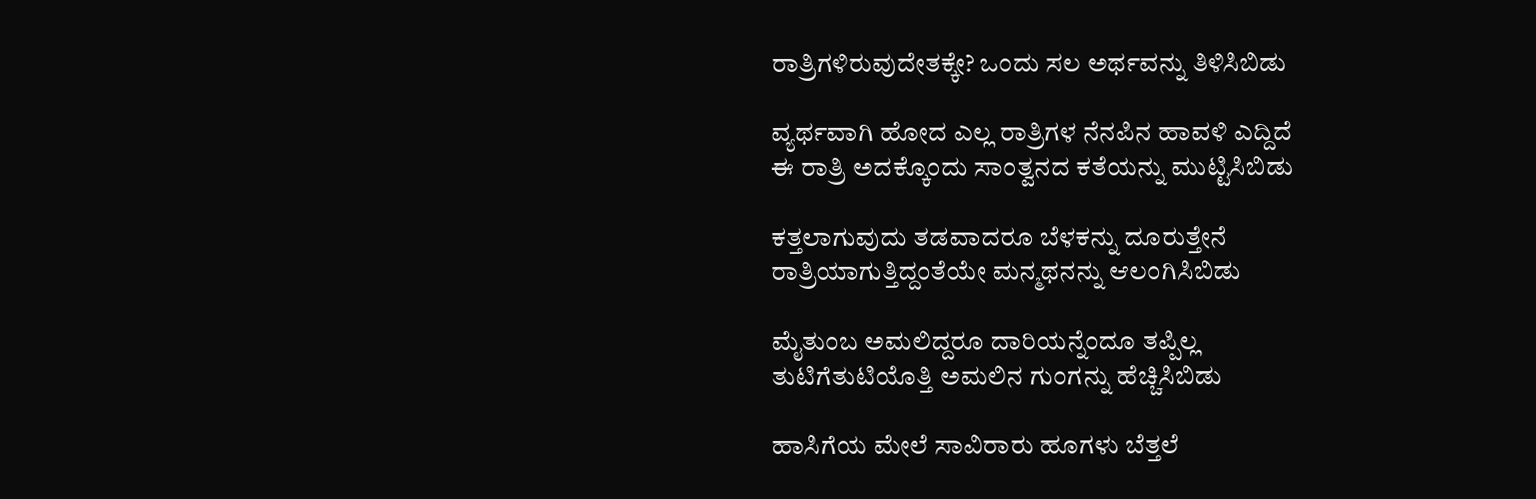ರಾತ್ರಿಗಳಿರುವುದೇತಕ್ಕೇ? ಒಂದು ಸಲ ಅರ್ಥವನ್ನು ತಿಳಿಸಿಬಿಡು

ವ್ಯರ್ಥವಾಗಿ ಹೋದ ಎಲ್ಲ ರಾತ್ರಿಗಳ ನೆನಪಿನ ಹಾವಳಿ ಎದ್ದಿದೆ
ಈ ರಾತ್ರಿ ಅದಕ್ಕೊಂದು ಸಾಂತ್ವನದ ಕತೆಯನ್ನು ಮುಟ್ಟಿಸಿಬಿಡು

ಕತ್ತಲಾಗುವುದು ತಡವಾದರೂ ಬೆಳಕನ್ನು ದೂರುತ್ತೇನೆ
ರಾತ್ರಿಯಾಗುತ್ತಿದ್ದಂತೆಯೇ ಮನ್ಮಥನನ್ನು ಆಲಂಗಿಸಿಬಿಡು

ಮೈತುಂಬ ಅಮಲಿದ್ದರೂ ದಾರಿಯನ್ನೆಂದೂ ತಪ್ಪಿಲ್ಲ
ತುಟಿಗೆತುಟಿಯೊತ್ತಿ ಅಮಲಿನ ಗುಂಗನ್ನು ಹೆಚ್ಚಿಸಿಬಿಡು

ಹಾಸಿಗೆಯ ಮೇಲೆ ಸಾವಿರಾರು ಹೂಗಳು ಬೆತ್ತಲೆ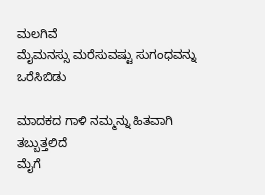ಮಲಗಿವೆ
ಮೈಮನಸ್ಸು ಮರೆಸುವಷ್ಟು ಸುಗಂಧವನ್ನು ಒರೆಸಿಬಿಡು

ಮಾದಕದ ಗಾಳಿ ನಮ್ಮನ್ನು ಹಿತವಾಗಿ ತಬ್ಬುತ್ತಲಿದೆ
ಮೈಗೆ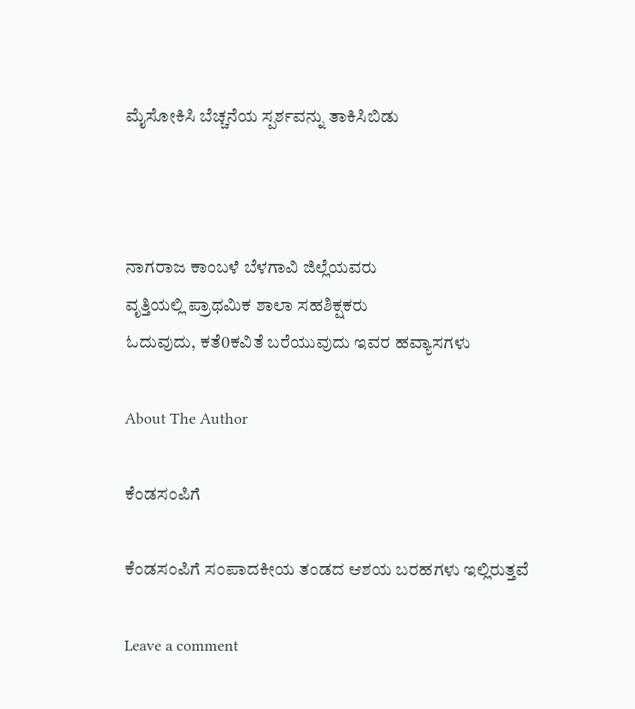ಮೈಸೋಕಿಸಿ ಬೆಚ್ಚನೆಯ ಸ್ಪರ್ಶವನ್ನು ತಾಕಿಸಿಬಿಡು



ನಾಗರಾಜ ಕಾಂಬಳೆ ಬೆಳಗಾವಿ ಜಿಲ್ಲೆಯವರು
ವೃತ್ತಿಯಲ್ಲಿ ಪ್ರಾಥಮಿಕ ಶಾಲಾ ಸಹಶಿಕ್ಷಕರು
ಓದುವುದು, ಕತೆ0ಕವಿತೆ ಬರೆಯುವುದು ಇವರ ಹವ್ಯಾಸಗಳು

About The Author

ಕೆಂಡಸಂಪಿಗೆ

ಕೆಂಡಸಂಪಿಗೆ ಸಂಪಾದಕೀಯ ತಂಡದ ಆಶಯ ಬರಹಗಳು ಇಲ್ಲಿರುತ್ತವೆ

Leave a comment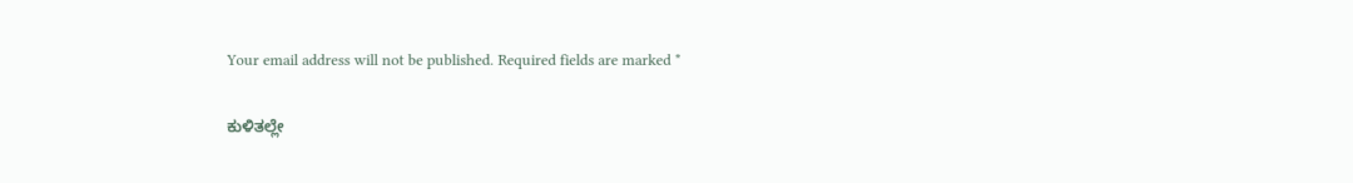Your email address will not be published. Required fields are marked *

ಕುಳಿತಲ್ಲೇ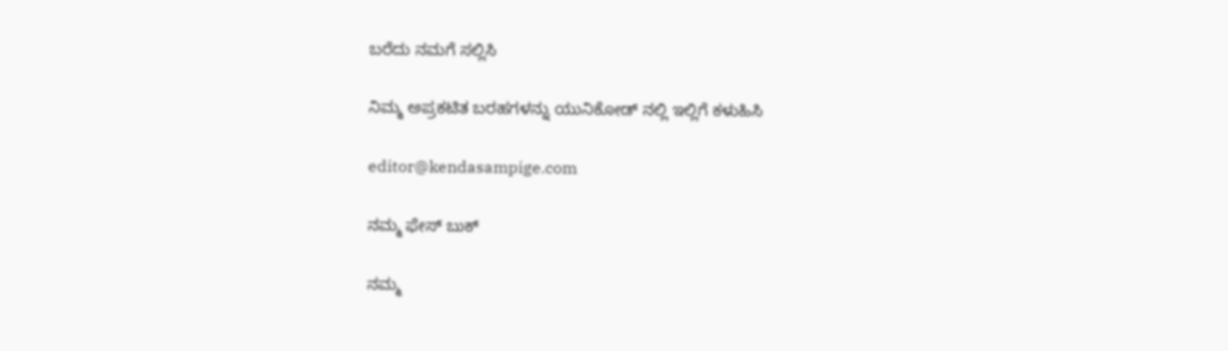ಬರೆದು ನಮಗೆ ಸಲ್ಲಿಸಿ

ನಿಮ್ಮ ಅಪ್ರಕಟಿತ ಬರಹಗಳನ್ನು ಯುನಿಕೋಡ್ ನಲ್ಲಿ ಇಲ್ಲಿಗೆ ಕಳುಹಿಸಿ

editor@kendasampige.com

ನಮ್ಮ ಫೇಸ್ ಬುಕ್

ನಮ್ಮ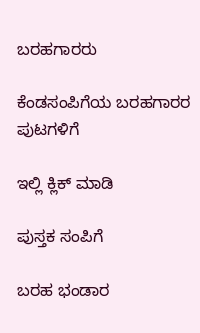ಬರಹಗಾರರು

ಕೆಂಡಸಂಪಿಗೆಯ ಬರಹಗಾರರ ಪುಟಗಳಿಗೆ

ಇಲ್ಲಿ ಕ್ಲಿಕ್ ಮಾಡಿ

ಪುಸ್ತಕ ಸಂಪಿಗೆ

ಬರಹ ಭಂಡಾರ